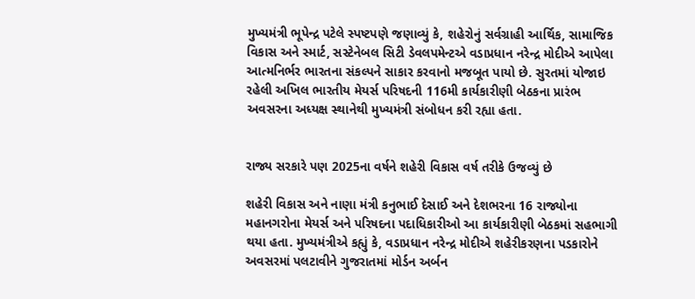મુખ્યમંત્રી ભૂપેન્દ્ર પટેલે સ્પષ્ટપણે જણાવ્યું કે, શહેરોનું સર્વગ્રાહી આર્થિક, સામાજિક વિકાસ અને સ્માર્ટ, સસ્ટેનેબલ સિટી ડેવલપમેન્ટએ વડાપ્રધાન નરેન્દ્ર મોદીએ આપેલા આત્મનિર્ભર ભારતના સંકલ્પને સાકાર કરવાનો મજબૂત પાયો છે. સુરતમાં યોજાઇ રહેલી અખિલ ભારતીય મેયર્સ પરિષદની 116મી કાર્યકારીણી બેઠકના પ્રારંભ અવસરના અધ્યક્ષ સ્થાનેથી મુખ્યમંત્રી સંબોધન કરી રહ્યા હતા.


રાજ્ય સરકારે પણ 2025ના વર્ષને શહેરી વિકાસ વર્ષ તરીકે ઉજવ્યું છે

શહેરી વિકાસ અને નાણા મંત્રી કનુભાઈ દેસાઈ અને દેશભરના 16 રાજ્યોના મહાનગરોના મેયર્સ અને પરિષદના પદાધિકારીઓ આ કાર્યકારીણી બેઠકમાં સહભાગી થયા હતા. મુખ્યમંત્રીએ કહ્યું કે, વડાપ્રધાન નરેન્દ્ર મોદીએ શહેરીકરણના પડકારોને અવસરમાં પલટાવીને ગુજરાતમાં મોર્ડન અર્બન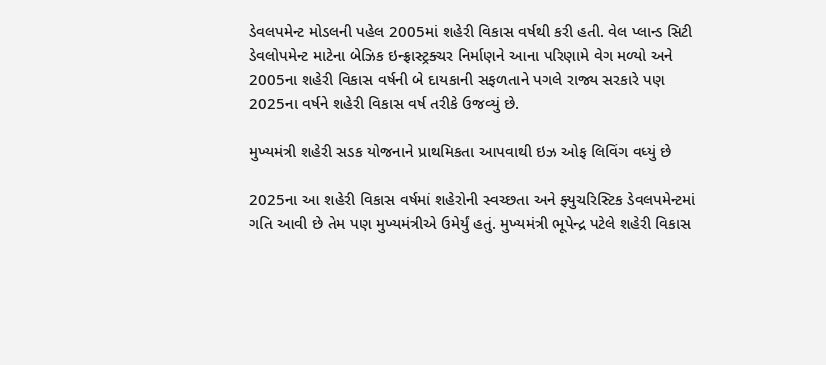ડેવલપમેન્ટ મોડલની પહેલ 2005માં શહેરી વિકાસ વર્ષથી કરી હતી. વેલ પ્લાન્ડ સિટી ડેવલોપમેન્ટ માટેના બેઝિક ઇન્ફ્રાસ્ટ્રક્ચર નિર્માણને આના પરિણામે વેગ મળ્યો અને 2005ના શહેરી વિકાસ વર્ષની બે દાયકાની સફળતાને પગલે રાજ્ય સરકારે પણ 2025ના વર્ષને શહેરી વિકાસ વર્ષ તરીકે ઉજવ્યું છે.

મુખ્યમંત્રી શહેરી સડક યોજનાને પ્રાથમિકતા આપવાથી ઇઝ ઓફ લિવિંગ વધ્યું છે

2025ના આ શહેરી વિકાસ વર્ષમાં શહેરોની સ્વચ્છતા અને ફ્યુચરિસ્ટિક ડેવલપમેન્ટમાં ગતિ આવી છે તેમ પણ મુખ્યમંત્રીએ ઉમેર્યું હતું. મુખ્યમંત્રી ભૂપેન્દ્ર પટેલે શહેરી વિકાસ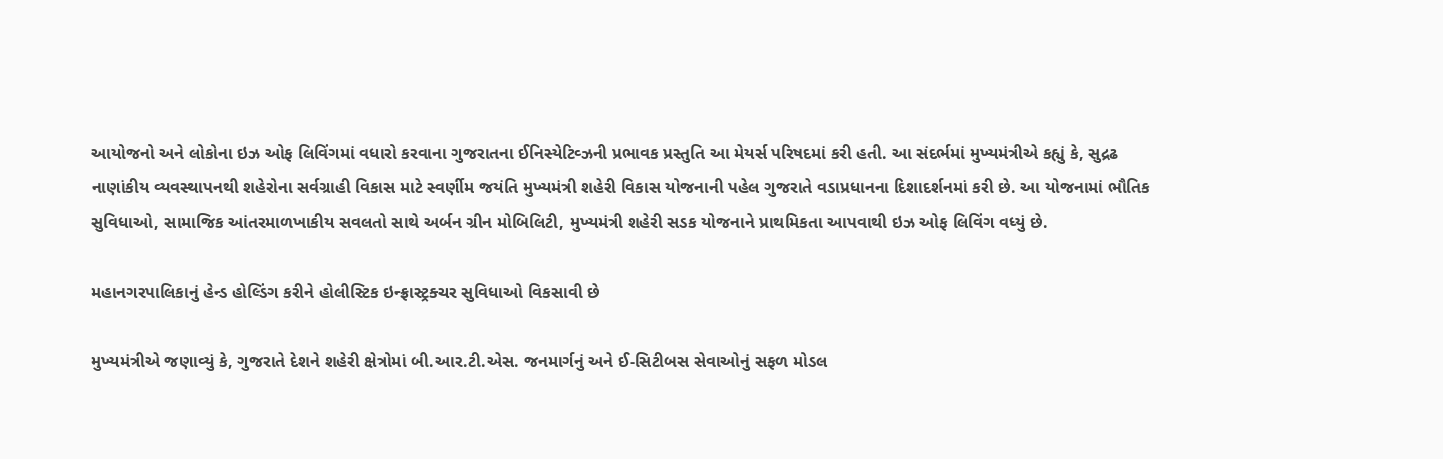આયોજનો અને લોકોના ઇઝ ઓફ લિવિંગમાં વધારો કરવાના ગુજરાતના ઈનિસ્યેટિવ્ઝની પ્રભાવક પ્રસ્તુતિ આ મેયર્સ પરિષદમાં કરી હતી. આ સંદર્ભમાં મુખ્યમંત્રીએ કહ્યું કે, સુદ્રઢ નાણાંકીય વ્યવસ્થાપનથી શહેરોના સર્વગ્રાહી વિકાસ માટે સ્વર્ણીમ જયંતિ મુખ્યમંત્રી શહેરી વિકાસ યોજનાની પહેલ ગુજરાતે વડાપ્રધાનના દિશાદર્શનમાં કરી છે. આ યોજનામાં ભૌતિક સુવિધાઓ, સામાજિક આંતરમાળખાકીય સવલતો સાથે અર્બન ગ્રીન મોબિલિટી, મુખ્યમંત્રી શહેરી સડક યોજનાને પ્રાથમિકતા આપવાથી ઇઝ ઓફ લિવિંગ વધ્યું છે.

મહાનગરપાલિકાનું હેન્ડ હોલ્ડિંગ કરીને હોલીસ્ટિક ઇન્ફ્રાસ્ટ્રક્ચર સુવિધાઓ વિકસાવી છે

મુખ્યમંત્રીએ જણાવ્યું કે, ગુજરાતે દેશને શહેરી ક્ષેત્રોમાં બી.આર.ટી.એસ. જનમાર્ગનું અને ઈ-સિટીબસ સેવાઓનું સફળ મોડલ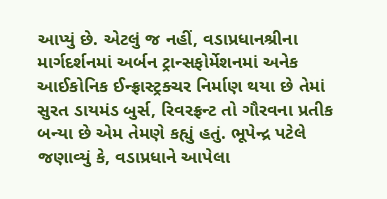આપ્યું છે. એટલું જ નહીં, વડાપ્રધાનશ્રીના માર્ગદર્શનમાં અર્બન ટ્રાન્સફોર્મેશનમાં અનેક આઈકોનિક ઈન્ફ્રાસ્ટ્રક્ચર નિર્માણ થયા છે તેમાં સુરત ડાયમંડ બુર્સ, રિવરફ્રન્ટ તો ગૌરવના પ્રતીક બન્યા છે એમ તેમણે કહ્યું હતું. ભૂપેન્દ્ર પટેલે જણાવ્યું કે, વડાપ્રધાને આપેલા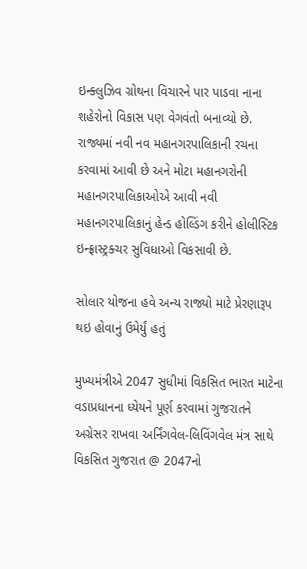ઇન્ક્લુઝિવ ગ્રોથના વિચારને પાર પાડવા નાના શહેરોનો વિકાસ પણ વેગવંતો બનાવ્યો છે. રાજ્યમાં નવી નવ મહાનગરપાલિકાની રચના કરવામાં આવી છે અને મોટા મહાનગરોની મહાનગરપાલિકાઓએ આવી નવી મહાનગરપાલિકાનું હેન્ડ હોલ્ડિંગ કરીને હોલીસ્ટિક ઇન્ફ્રાસ્ટ્રક્ચર સુવિધાઓ વિકસાવી છે.

સોલાર યોજના હવે અન્ય રાજ્યો માટે પ્રેરણારૂપ થઇ હોવાનું ઉમેર્યું હતું

મુખ્યમંત્રીએ 2047 સુધીમાં વિકસિત ભારત માટેના વડાપ્રધાનના ધ્યેયને પૂર્ણ કરવામાં ગુજરાતને અગ્રેસર રાખવા અર્નિંગવેલ-લિવિંગવેલ મંત્ર સાથે વિકસિત ગુજરાત @ 2047નો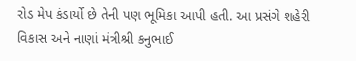રોડ મેપ કંડાર્યો છે તેની પણ ભૂમિકા આપી હતી. આ પ્રસંગે શહેરી વિકાસ અને નાણાં મંત્રીશ્રી કનુભાઈ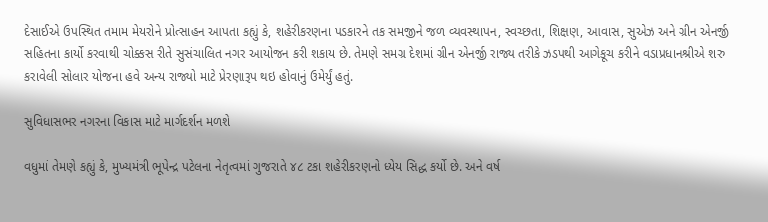દેસાઈએ ઉપસ્થિત તમામ મેયરોને પ્રોત્સાહન આપતા કહ્યું કે, શહેરીકરણના પડકારને તક સમજીને જળ વ્યવસ્થાપન, સ્વચ્છતા, શિક્ષણ, આવાસ, સુએઝ અને ગ્રીન એનર્જી સહિતના કાર્યો કરવાથી ચોક્કસ રીતે સુસંચાલિત નગર આયોજન કરી શકાય છે. તેમણે સમગ્ર દેશમાં ગ્રીન એનર્જી રાજ્ય તરીકે ઝડપથી આગેકૂચ કરીને વડાપ્રધાનશ્રીએ શરુ કરાવેલી સોલાર યોજના હવે અન્ય રાજ્યો માટે પ્રેરણારૂપ થઇ હોવાનું ઉમેર્યું હતું.

સુવિધાસભર નગરના વિકાસ માટે માર્ગદર્શન મળશે

વધુમાં તેમણે કહ્યું કે, મુખ્યમંત્રી ભૂપેન્દ્ર પટેલના નેતૃત્વમાં ગુજરાતે ૪૮ ટકા શહેરીકરણનો ધ્યેય સિદ્ધ કર્યો છે. અને વર્ષ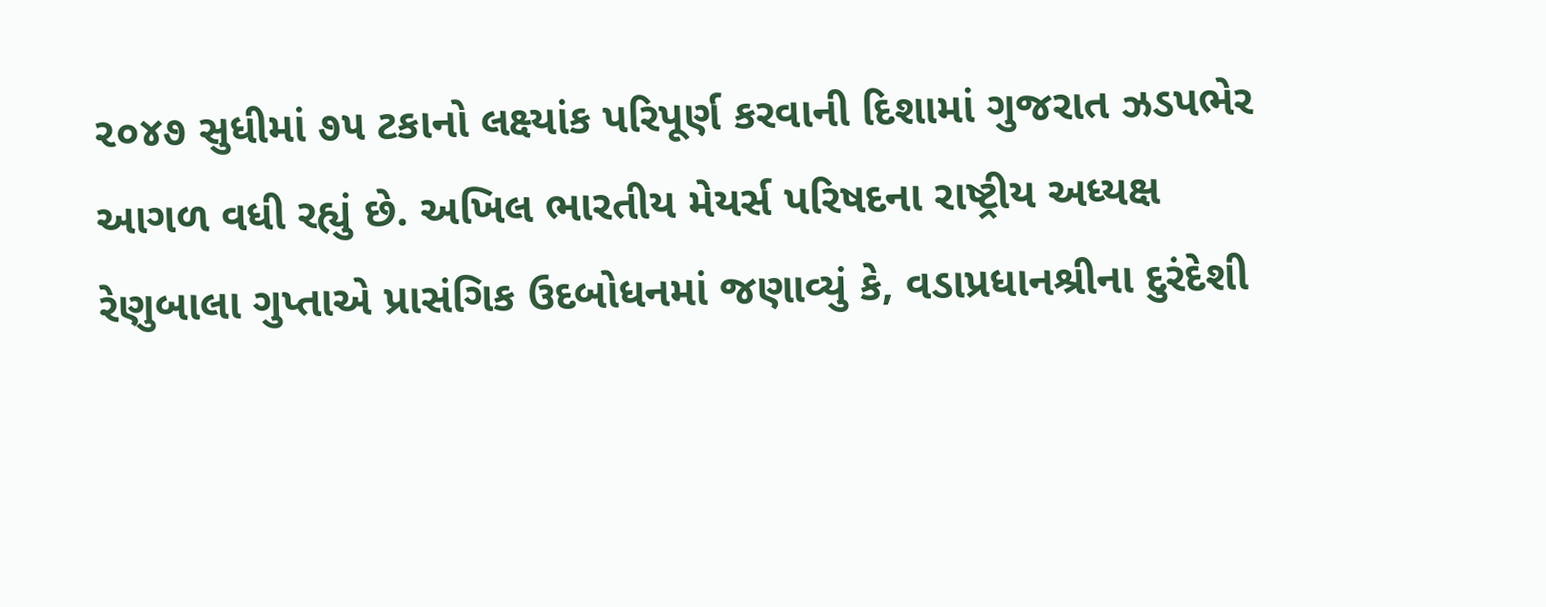૨૦૪૭ સુધીમાં ૭૫ ટકાનો લક્ષ્યાંક પરિપૂર્ણ કરવાની દિશામાં ગુજરાત ઝડપભેર આગળ વધી રહ્યું છે. અખિલ ભારતીય મેયર્સ પરિષદના રાષ્ટ્રીય અધ્યક્ષ રેણુબાલા ગુપ્તાએ પ્રાસંગિક ઉદબોધનમાં જણાવ્યું કે, વડાપ્રધાનશ્રીના દુરંદેશી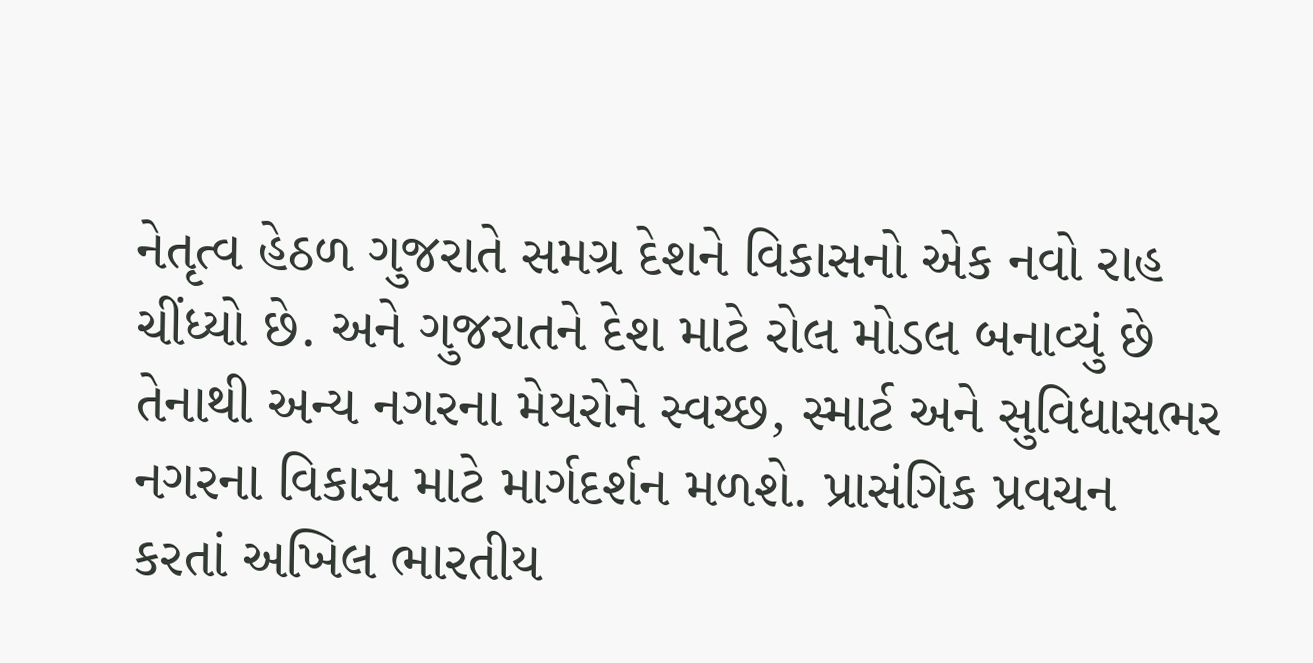નેતૃત્વ હેઠળ ગુજરાતે સમગ્ર દેશને વિકાસનો એક નવો રાહ ચીંધ્યો છે. અને ગુજરાતને દેશ માટે રોલ મોડલ બનાવ્યું છે તેનાથી અન્ય નગરના મેયરોને સ્વચ્છ, સ્માર્ટ અને સુવિધાસભર નગરના વિકાસ માટે માર્ગદર્શન મળશે. પ્રાસંગિક પ્રવચન કરતાં અખિલ ભારતીય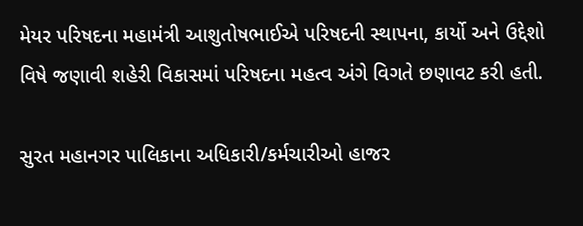મેયર પરિષદના મહામંત્રી આશુતોષભાઈએ પરિષદની સ્થાપના, કાર્યો અને ઉદ્દેશો વિષે જણાવી શહેરી વિકાસમાં પરિષદના મહત્વ અંગે વિગતે છણાવટ કરી હતી.

સુરત મહાનગર પાલિકાના અધિકારી/કર્મચારીઓ હાજર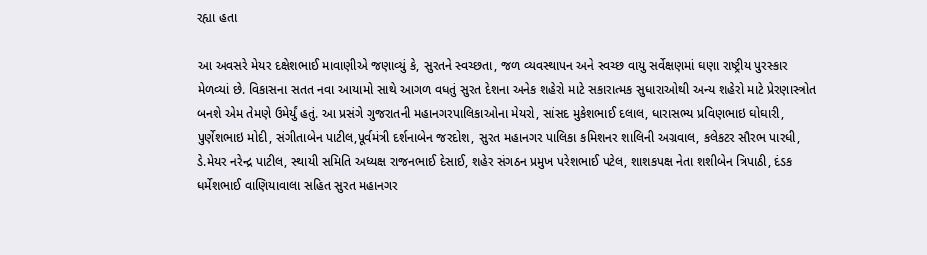રહ્યા હતા

આ અવસરે મેયર દક્ષેશભાઈ માવાણીએ જણાવ્યું કે, સુરતને સ્વચ્છતા, જળ વ્યવસ્થાપન અને સ્વચ્છ વાયુ સર્વેક્ષણમાં ઘણા રાષ્ટ્રીય પુરસ્કાર મેળવ્યાં છે. વિકાસના સતત નવા આયામો સાથે આગળ વધતું સુરત દેશના અનેક શહેરો માટે સકારાત્મક સુધારાઓથી અન્ય શહેરો માટે પ્રેરણાસ્ત્રોત બનશે એમ તેમણે ઉમેર્યું હતું. આ પ્રસંગે ગુજરાતની મહાનગરપાલિકાઓના મેયરો, સાંસદ મુકેશભાઈ દલાલ, ધારાસભ્ય પ્રવિણભાઇ ઘોઘારી, પુર્ણેશભાઇ મોદી, સંગીતાબેન પાટીલ,પૂર્વમંત્રી દર્શનાબેન જરદોશ, સુરત મહાનગર પાલિકા કમિશનર શાલિની અગ્રવાલ, કલેકટર સૌરભ પારધી, ડે.મેયર નરેન્દ્ર પાટીલ, સ્થાયી સમિતિ અધ્યક્ષ રાજનભાઈ દેસાઈ, શહેર સંગઠન પ્રમુખ પરેશભાઈ પટેલ, શાશકપક્ષ નેતા શશીબેન ત્રિપાઠી, દંડક ધર્મેશભાઈ વાણિયાવાલા સહિત સુરત મહાનગર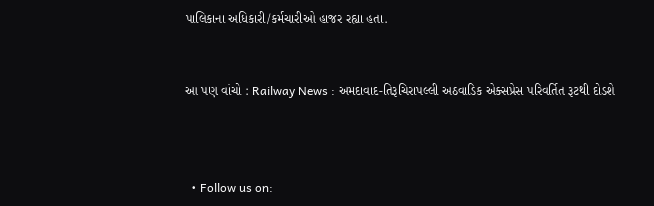પાલિકાના અધિકારી/કર્મચારીઓ હાજર રહ્યા હતા.


આ પણ વાંચો : Railway News : અમદાવાદ-તિરૂચિરાપલ્લી અઠવાડિક એક્સપ્રેસ પરિવર્તિત રૂટથી દોડશે



  • Follow us on: